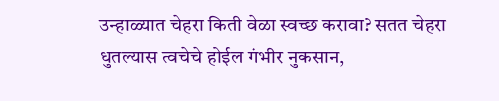उन्हाळ्यात चेहरा किती वेळा स्वच्छ करावा? सतत चेहरा धुतल्यास त्वचेचे होईल गंभीर नुकसान,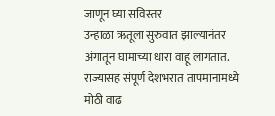जाणून घ्या सविस्तर
उन्हाळा ऋतूला सुरुवात झाल्यानंतर अंगातून घामाच्या धारा वाहू लागतात. राज्यासह संपूर्ण देशभरात तापमानामध्ये मोठी वाढ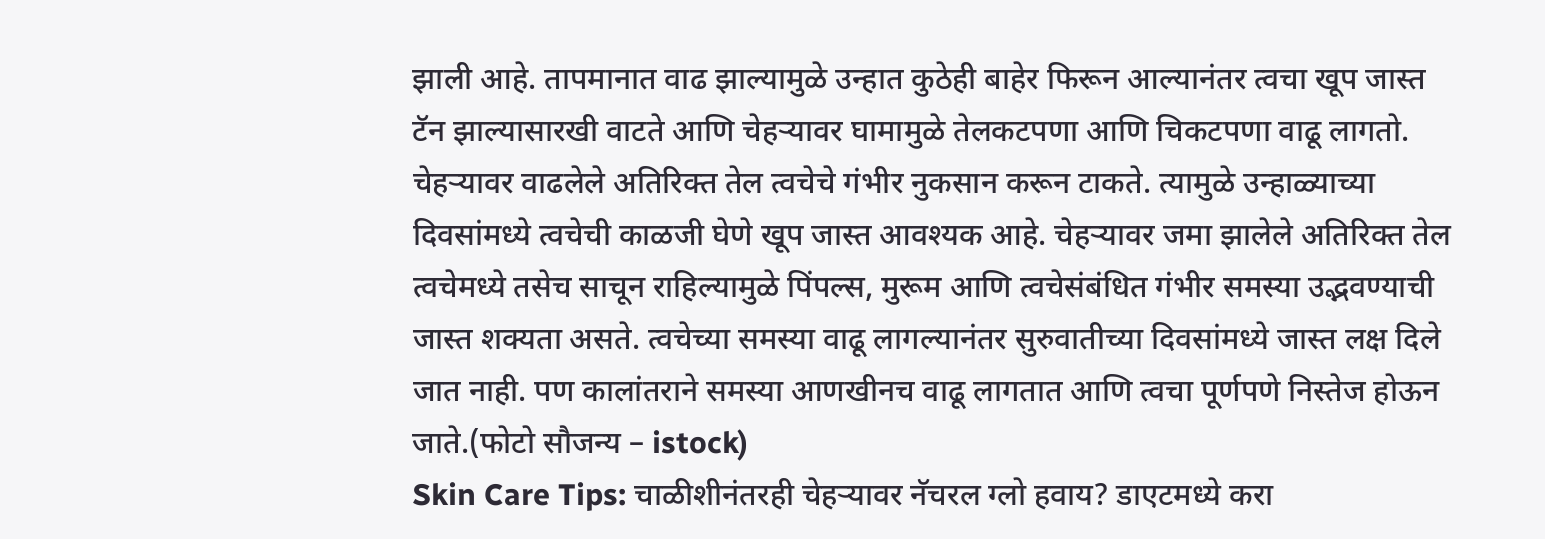झाली आहे. तापमानात वाढ झाल्यामुळे उन्हात कुठेही बाहेर फिरून आल्यानंतर त्वचा खूप जास्त टॅन झाल्यासारखी वाटते आणि चेहऱ्यावर घामामुळे तेलकटपणा आणि चिकटपणा वाढू लागतो. चेहऱ्यावर वाढलेले अतिरिक्त तेल त्वचेचे गंभीर नुकसान करून टाकते. त्यामुळे उन्हाळ्याच्या दिवसांमध्ये त्वचेची काळजी घेणे खूप जास्त आवश्यक आहे. चेहऱ्यावर जमा झालेले अतिरिक्त तेल त्वचेमध्ये तसेच साचून राहिल्यामुळे पिंपल्स, मुरूम आणि त्वचेसंबंधित गंभीर समस्या उद्भवण्याची जास्त शक्यता असते. त्वचेच्या समस्या वाढू लागल्यानंतर सुरुवातीच्या दिवसांमध्ये जास्त लक्ष दिले जात नाही. पण कालांतराने समस्या आणखीनच वाढू लागतात आणि त्वचा पूर्णपणे निस्तेज होऊन जाते.(फोटो सौजन्य – istock)
Skin Care Tips: चाळीशीनंतरही चेहऱ्यावर नॅचरल ग्लो हवाय? डाएटमध्ये करा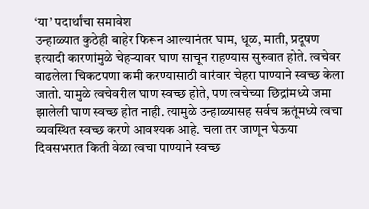‘या’ पदार्थांचा समावेश
उन्हाळ्यात कुठेही बाहेर फिरून आल्यानंतर घाम, धूळ, माती, प्रदूषण इत्यादी कारणांमुळे चेहऱ्यावर घाण साचून राहण्यास सुरुवात होते. त्वचेवर वाढलेला चिकटपणा कमी करण्यासाठी वारंवार चेहरा पाण्याने स्वच्छ केला जातो. यामुळे त्वचेवरील घाण स्वच्छ होते, पण त्वचेच्या छिद्रांमध्ये जमा झालेली घाण स्वच्छ होत नाही. त्यामुळे उन्हाळ्यासह सर्वच ऋतूंमध्ये त्वचा व्यवस्थित स्वच्छ करणे आवश्यक आहे. चला तर जाणून घेऊया दिवसभरात किती वेळा त्वचा पाण्याने स्वच्छ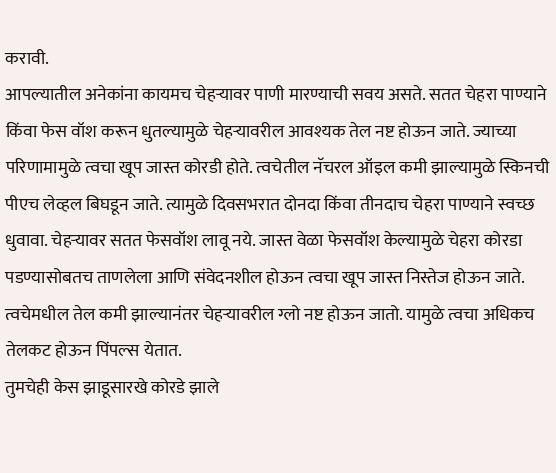करावी.
आपल्यातील अनेकांना कायमच चेहऱ्यावर पाणी मारण्याची सवय असते. सतत चेहरा पाण्याने किंवा फेस वॉश करून धुतल्यामुळे चेहऱ्यावरील आवश्यक तेल नष्ट होऊन जाते. ज्याच्या परिणामामुळे त्वचा खूप जास्त कोरडी होते. त्वचेतील नॅचरल ऑइल कमी झाल्यामुळे स्किनची पीएच लेव्हल बिघडून जाते. त्यामुळे दिवसभरात दोनदा किंवा तीनदाच चेहरा पाण्याने स्वच्छ धुवावा. चेहऱ्यावर सतत फेसवॉश लावू नये. जास्त वेळा फेसवॉश केल्यामुळे चेहरा कोरडा पडण्यासोबतच ताणलेला आणि संवेदनशील होऊन त्वचा खूप जास्त निस्तेज होऊन जाते. त्वचेमधील तेल कमी झाल्यानंतर चेहऱ्यावरील ग्लो नष्ट होऊन जातो. यामुळे त्वचा अधिकच तेलकट होऊन पिंपल्स येतात.
तुमचेही केस झाडूसारखे कोरडे झाले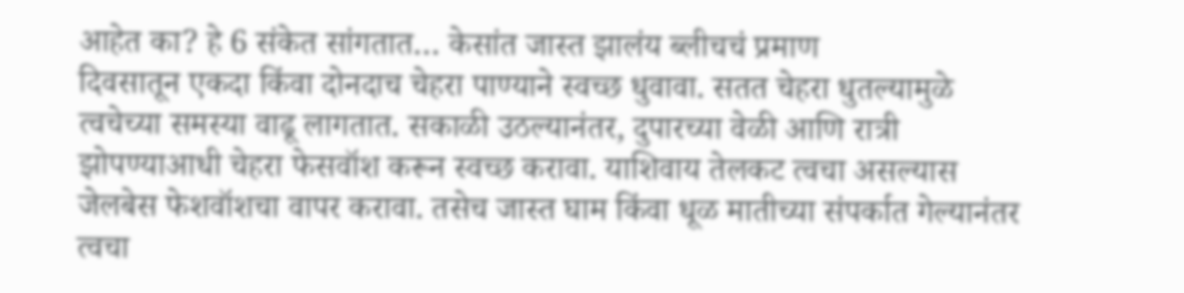आहेत का? हे 6 संकेत सांगतात… केसांत जास्त झालंय ब्लीचचं प्रमाण
दिवसातून एकदा किंवा दोनदाच चेहरा पाण्याने स्वच्छ धुवावा. सतत चेहरा धुतल्यामुळे त्वचेच्या समस्या वाढू लागतात. सकाळी उठल्यानंतर, दुपारच्या वेळी आणि रात्री झोपण्याआधी चेहरा फेसवॉश करून स्वच्छ करावा. याशिवाय तेलकट त्वचा असल्यास जेलबेस फेशवॉशचा वापर करावा. तसेच जास्त घाम किंवा धूळ मातीच्या संपर्कात गेल्यानंतर त्वचा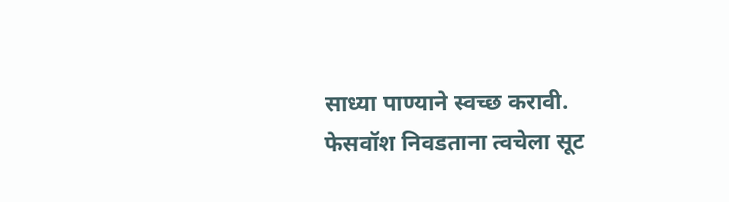साध्या पाण्याने स्वच्छ करावी. फेसवॉश निवडताना त्वचेला सूट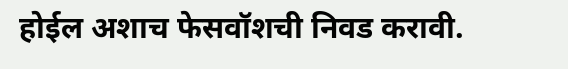होईल अशाच फेसवॉशची निवड करावी.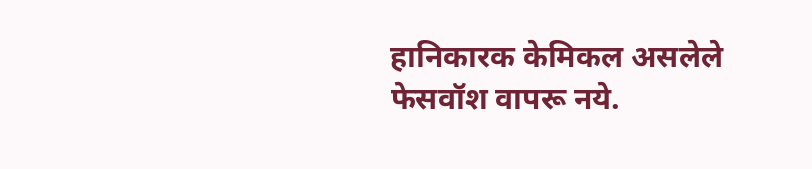हानिकारक केमिकल असलेले फेसवॉश वापरू नये.